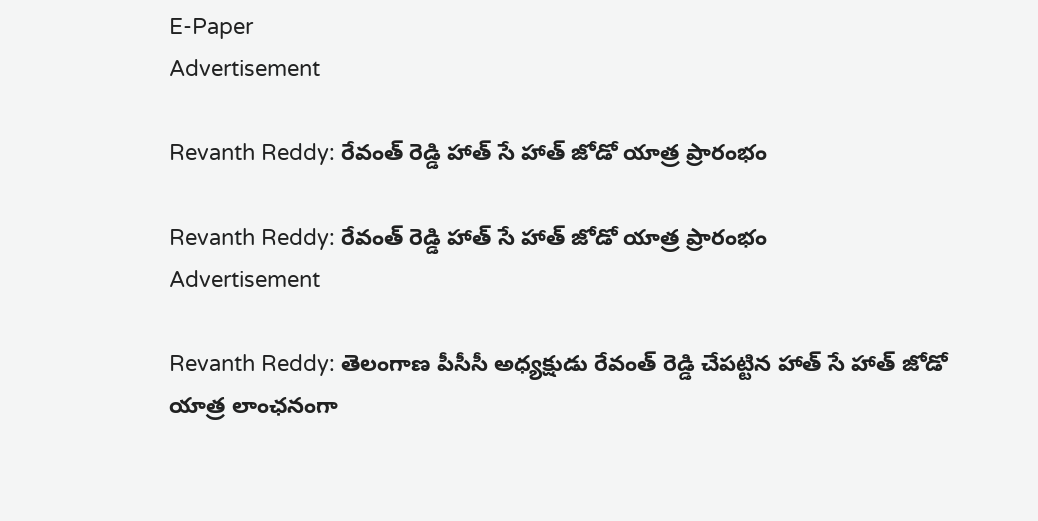E-Paper
Advertisement

Revanth Reddy: రేవంత్ రెడ్డి హాత్ సే హాత్ జోడో యాత్ర ప్రారంభం

Revanth Reddy: రేవంత్ రెడ్డి హాత్ సే హాత్ జోడో యాత్ర ప్రారంభం
Advertisement

Revanth Reddy: తెలంగాణ పీసీసీ అధ్యక్షుడు రేవంత్ రెడ్డి చేపట్టిన హాత్ సే హాత్ జోడో యాత్ర లాంఛనంగా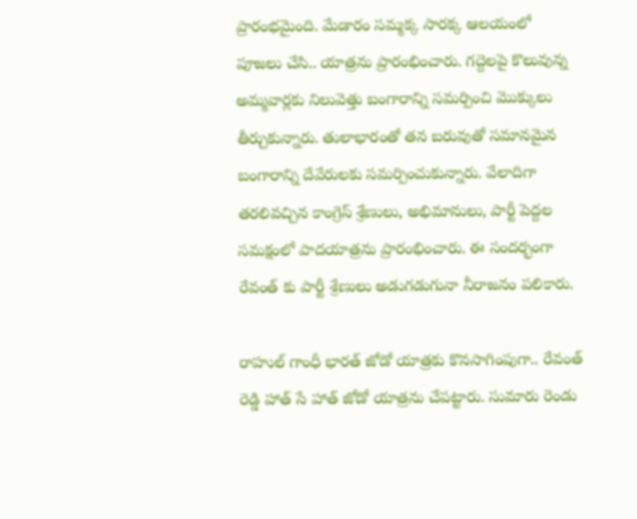ప్రారంభమైంది. మేడారం సమ్మక్క సారక్క ఆలయంలో పూజలు చేసి.. యాత్రను ప్రారంభించారు. గద్దెలపై కొలువున్న అమ్మవార్లకు నిలువెత్తు బంగారాన్ని సమర్పించి మొక్కులు తీర్చుకున్నారు. తులాభారంతో తన బరువుతో సమానమైన బంగారాన్ని దేవేరులకు సమర్పించుకున్నారు. వేలాదిగా తరలివచ్చిన కాంగ్రెస్ శ్రేణులు, అభిమానులు, పార్టీ పెద్దల సమక్షంలో పాదయాత్రను ప్రారంభించారు. ఈ సందర్భంగా రేవంత్ కు పార్టీ శ్రేణులు అడుగడుగునా నీరాజనం పలికారు.

రాహుల్ గాంధీ భారత్ జోడో యాత్రకు కొనసాగింపుగా.. రేవంత్ రెడ్డి హాత్ సే హాత్ జోడో యాత్రను చేపట్టారు. సుమారు రెండు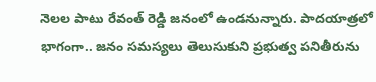నెలల పాటు రేవంత్ రెడ్డి జనంలో ఉండనున్నారు. పాదయాత్రలో భాగంగా.. జనం సమస్యలు తెలుసుకుని ప్రభుత్వ పనితీరును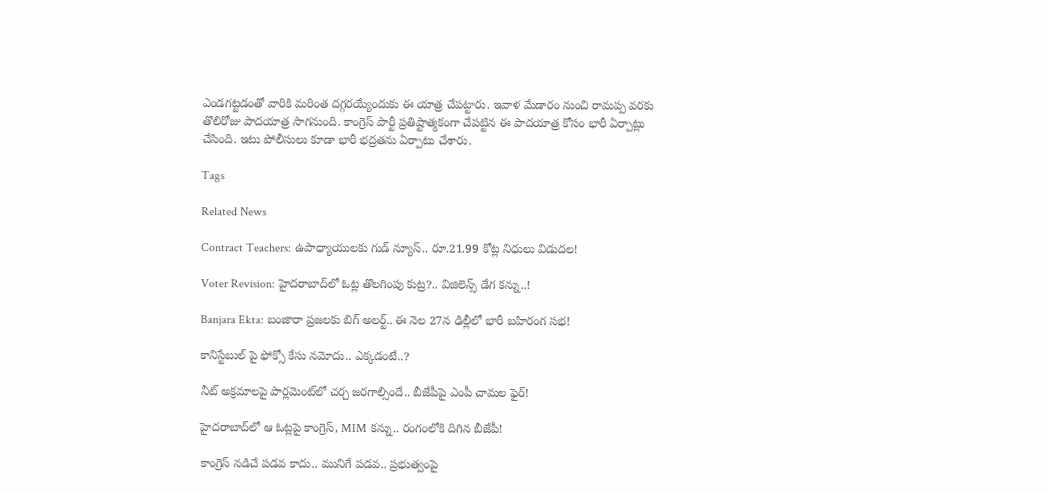ఎండగట్టడంతో వారికి మరింత దగ్గరయ్యేందుకు ఈ యాత్ర చేపట్టారు. ఇవాళ మేడారం నుంచి రామప్ప వరకు తొలిరోజు పాదయాత్ర సాగనుంది. కాంగ్రెస్ పార్టీ ప్రతిష్టాత్మకంగా చేపట్టిన ఈ పాదయాత్ర కోసం భారీ ఏర్పాట్లు చేసింది. ఇటు పోలీసులు కూడా భారీ భద్రతను ఏర్పాటు చేశారు.

Tags

Related News

Contract Teachers: ఉపాధ్యాయులకు గుడ్ న్యూస్.. రూ.21.99 కోట్ల నిధులు విడుదల!

Voter Revision: హైదరాబాద్‌లో ఓట్ల తొలగింపు కుట్ర?.. విజిలెన్స్ డేగ కన్ను..!

Banjara Ekta: బంజారా ప్రజలకు బిగ్ అలర్ట్.. ఈ నెల 27న ఢిల్లీలో భారీ బహిరంగ సభ!

కానిస్టేబుల్ పై ఫోక్సో కేసు నమోదు.. ఎక్కడంటే..?

నీట్ అక్రమాలపై పార్లమెంట్‌లో చర్చ జరగాల్సిందే.. బీజేపీపై ఎంపీ చామల ఫైర్!

హైదరాబాద్‌లో ఆ ఓట్లపై కాంగ్రెస్, MIM కన్ను.. రంగంలోకి దిగిన బీజేపీ!

కాంగ్రెస్ నడిచే పడవ కాదు.. మునిగే పడవ.. ప్రభుత్వంపై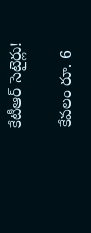కేటీఆర్ సెటైర్లు!

కేవలం రూ. 6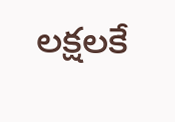లక్షలకే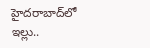హైదరాబాద్‌లో ఇల్లు..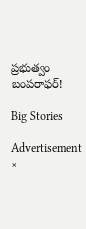ప్రభుత్వం బంపరాఫర్!

Big Stories

Advertisement
×